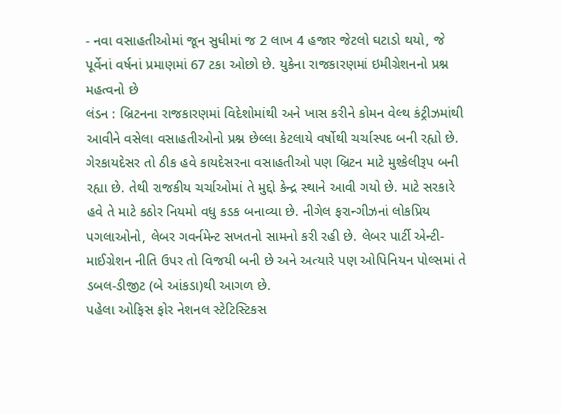- નવા વસાહતીઓમાં જૂન સુધીમાં જ 2 લાખ 4 હજાર જેટલો ઘટાડો થયો, જે પૂર્વેનાં વર્ષનાં પ્રમાણમાં 67 ટકા ઓછો છે. યુકેના રાજકારણમાં ઇમીગ્રેશનનો પ્રશ્ન મહત્વનો છે
લંડન : બ્રિટનના રાજકારણમાં વિદેશોમાંથી અને ખાસ કરીને કોમન વેલ્થ કંટ્રીઝમાંથી આવીને વસેલા વસાહતીઓનો પ્રશ્ન છેલ્લા કેટલાયે વર્ષોથી ચર્ચાસ્પદ બની રહ્યો છે. ગેરકાયદેસર તો ઠીક હવે કાયદેસરના વસાહતીઓ પણ બ્રિટન માટે મુશ્કેલીરૂપ બની રહ્યા છે. તેથી રાજકીય ચર્ચાઓમાં તે મુદ્દો કેન્દ્ર સ્થાને આવી ગયો છે. માટે સરકારે હવે તે માટે કઠોર નિયમો વધુ કડક બનાવ્યા છે. નીગેલ ફરાન્ગીઝનાં લોકપ્રિય પગલાઓનો, લેબર ગવર્નમેન્ટ સખતનો સામનો કરી રહી છે. લેબર પાર્ટી એન્ટી-માઈગ્રેશન નીતિ ઉપર તો વિજયી બની છે અને અત્યારે પણ ઓપિનિયન પોલ્સમાં તે ડબલ-ડીજીટ (બે આંકડા)થી આગળ છે.
પહેલા ઓફિસ ફોર નેશનલ સ્ટેટિસ્ટિકસ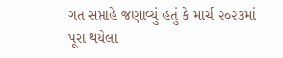ગત સપ્તાહે જણાવ્યું હતું કે માર્ચ ૨૦૨૩માં પૂરા થયેલા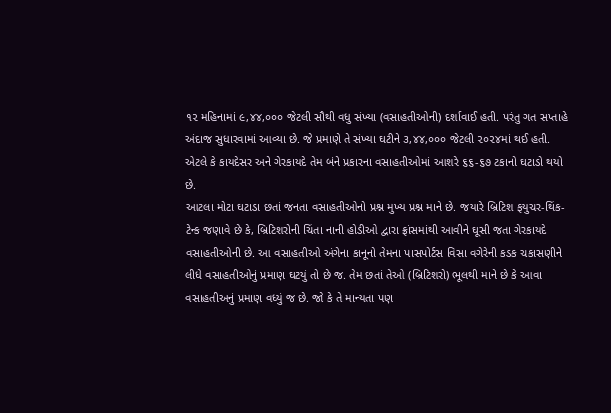૧૨ મહિનામાં ૯,૪૪,૦૦૦ જેટલી સૌથી વધુ સંખ્યા (વસાહતીઓની) દર્શાવાઈ હતી. પરંતુ ગત સપ્તાહે અંદાજ સુધારવામાં આવ્યા છે. જે પ્રમાણે તે સંખ્યા ઘટીને ૩,૪૪,૦૦૦ જેટલી ૨૦૨૪માં થઈ હતી. એટલે કે કાયદેસર અને ગેરકાયદે તેમ બંને પ્રકારના વસાહતીઓમાં આશરે ૬૬-૬૭ ટકાનો ઘટાડો થયો છે.
આટલા મોટા ઘટાડા છતાં જનતા વસાહતીઓનો પ્રશ્ન મુખ્ય પ્રશ્ન માને છે. જયારે બ્રિટિશ ફયુચર-થિંક-ટેન્ક જણાવે છે કે, બ્રિટિશરોની ચિંતા નાની હોડીઓ દ્વારા ફ્રાંસમાંથી આવીને ઘૂસી જતા ગેરકાયદે વસાહતીઓની છે. આ વસાહતીઓ અંગેના કાનૂનો તેમના પાસપોર્ટસ વિસા વગેરેની કડક ચકાસણીને લીધે વસાહતીઓનું પ્રમાણ ઘટયું તો છે જ. તેમ છતાં તેઓ (બ્રિટિશરો) ભૂલથી માને છે કે આવા વસાહતીઅનું પ્રમાણ વધ્યું જ છે. જો કે તે માન્યતા પણ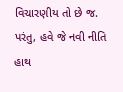વિચારણીય તો છે જ. પરંતુ, હવે જે નવી નીતિ હાથ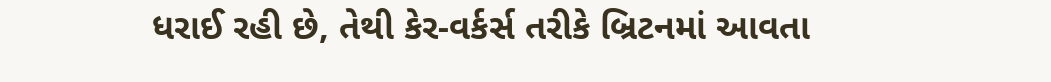ધરાઈ રહી છે, તેથી કેર-વર્કર્સ તરીકે બ્રિટનમાં આવતા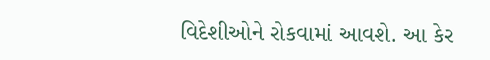વિદેશીઓને રોકવામાં આવશે. આ કેર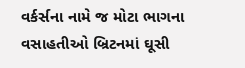વર્કર્સના નામે જ મોટા ભાગના વસાહતીઓ બ્રિટનમાં ઘૂસી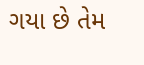ગયા છે તેમ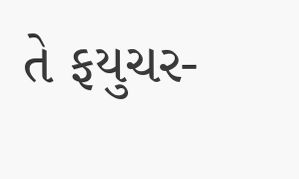તે ફયુચર-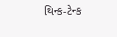થિન્ક-ટેન્ક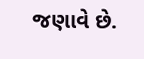જણાવે છે.